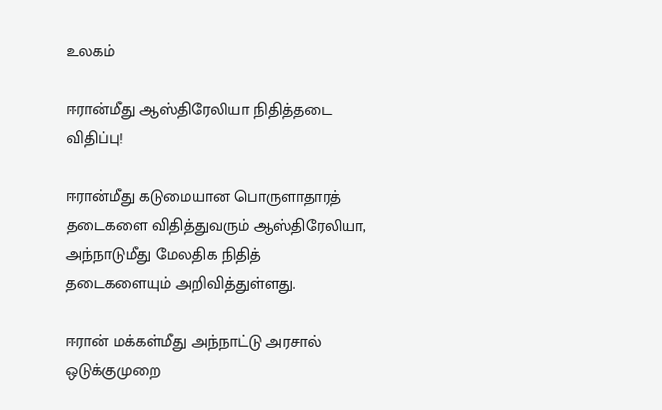உலகம்

ஈரான்மீது ஆஸ்திரேலியா நிதித்தடை விதிப்பு!

ஈரான்மீது கடுமையான பொருளாதாரத் தடைகளை விதித்துவரும் ஆஸ்திரேலியா, அந்நாடுமீது மேலதிக நிதித் தடைகளையும் அறிவித்துள்ளது.

ஈரான் மக்கள்மீது அந்நாட்டு அரசால் ஒடுக்குமுறை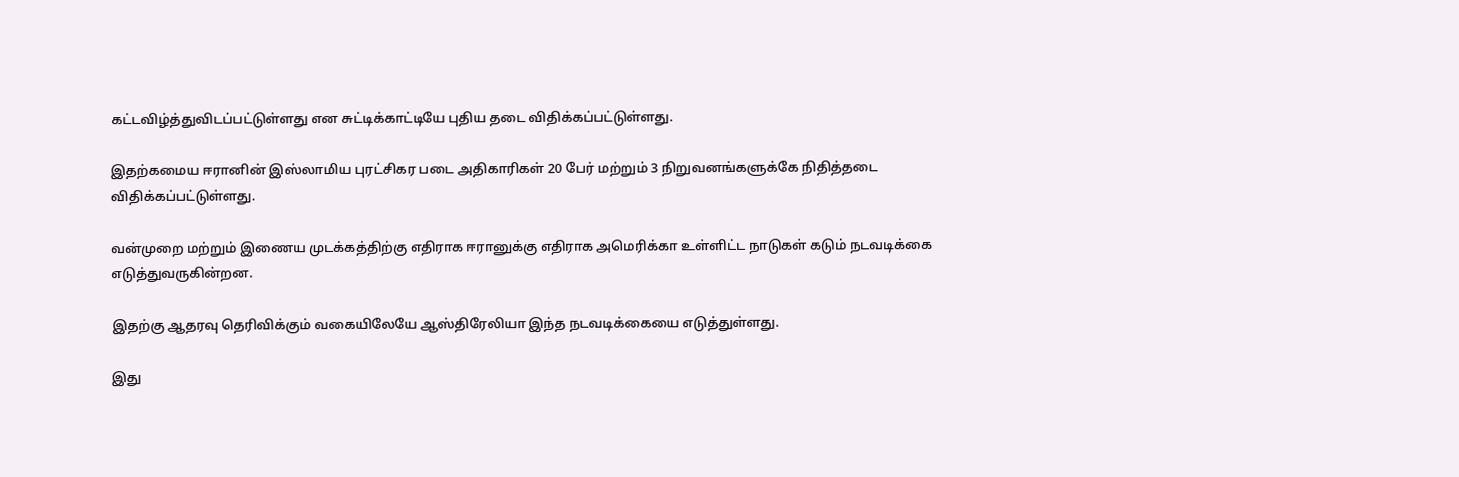கட்டவிழ்த்துவிடப்பட்டுள்ளது என சுட்டிக்காட்டியே புதிய தடை விதிக்கப்பட்டுள்ளது.

இதற்கமைய ஈரானின் இஸ்லாமிய புரட்சிகர படை அதிகாரிகள் 20 பேர் மற்றும் 3 நிறுவனங்களுக்கே நிதித்தடை விதிக்கப்பட்டுள்ளது.

வன்முறை மற்றும் இணைய முடக்கத்திற்கு எதிராக ஈரானுக்கு எதிராக அமெரிக்கா உள்ளிட்ட நாடுகள் கடும் நடவடிக்கை எடுத்துவருகின்றன.

இதற்கு ஆதரவு தெரிவிக்கும் வகையிலேயே ஆஸ்திரேலியா இந்த நடவடிக்கையை எடுத்துள்ளது.

இது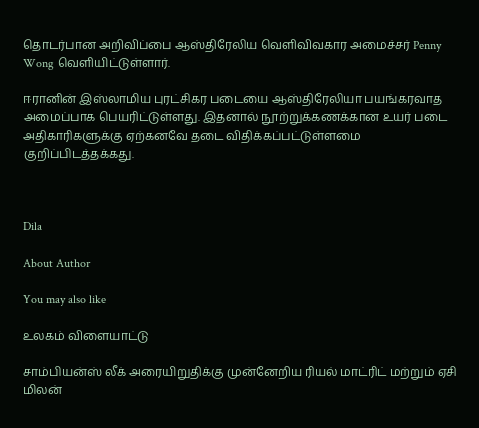தொடர்பான அறிவிப்பை ஆஸ்திரேலிய வெளிவிவகார அமைச்சர் Penny Wong வெளியிட்டுள்ளார்.

ஈரானின் இஸ்லாமிய புரட்சிகர படையை ஆஸ்திரேலியா பயங்கரவாத அமைப்பாக பெயரிட்டுள்ளது. இதனால் நூற்றுக்கணக்கான உயர் படை அதிகாரிகளுக்கு ஏற்கனவே தடை விதிக்கப்பட்டுள்ளமை குறிப்பிடத்தக்கது.



Dila

About Author

You may also like

உலகம் விளையாட்டு

சாம்பியன்ஸ் லீக் அரையிறுதிக்கு முன்னேறிய ரியல் மாட்ரிட் மற்றும் ஏசி மிலன்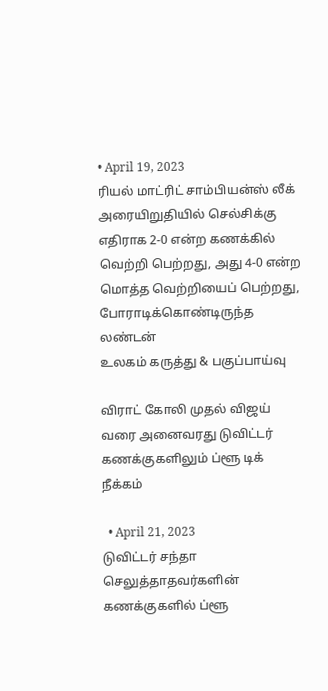• April 19, 2023
ரியல் மாட்ரிட் சாம்பியன்ஸ் லீக் அரையிறுதியில் செல்சிக்கு எதிராக 2-0 என்ற கணக்கில் வெற்றி பெற்றது, அது 4-0 என்ற மொத்த வெற்றியைப் பெற்றது, போராடிக்கொண்டிருந்த லண்டன்
உலகம் கருத்து & பகுப்பாய்வு

விராட் கோலி முதல் விஜய் வரை அனைவரது டுவிட்டர் கணக்குகளிலும் ப்ளூ டிக் நீக்கம்

  • April 21, 2023
டுவிட்டர் சந்தா செலுத்தாதவர்களின் கணக்குகளில் ப்ளூ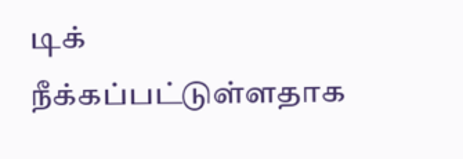டிக் நீக்கப்பட்டுள்ளதாக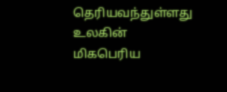தெரியவந்துள்ளது உலகின் மிகபெரிய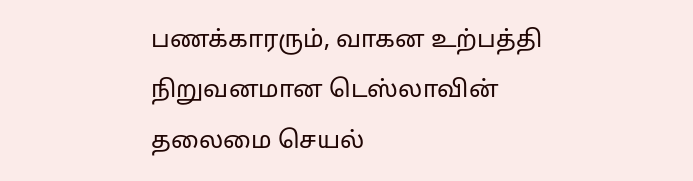பணக்காரரும், வாகன உற்பத்தி நிறுவனமான டெஸ்லாவின் தலைமை செயல்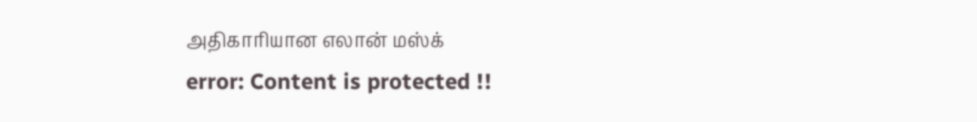அதிகாரியான எலான் மஸ்க்
error: Content is protected !!